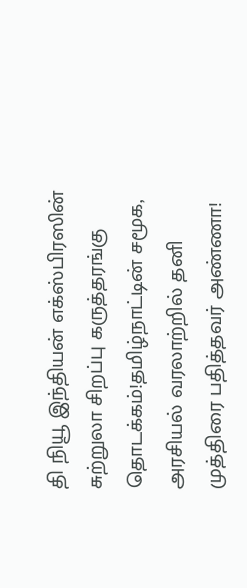தி நியூ இந்தியன் எக்ஸ்பிரஸின் சுற்றுலா சிறப்பு கருத்தரங்கு தொடக்கம்!தமிழ்நாட்டின் சமூக, அரசியல் வரலாற்றில் தனி முத்திரை பதித்தவர் அண்ணா!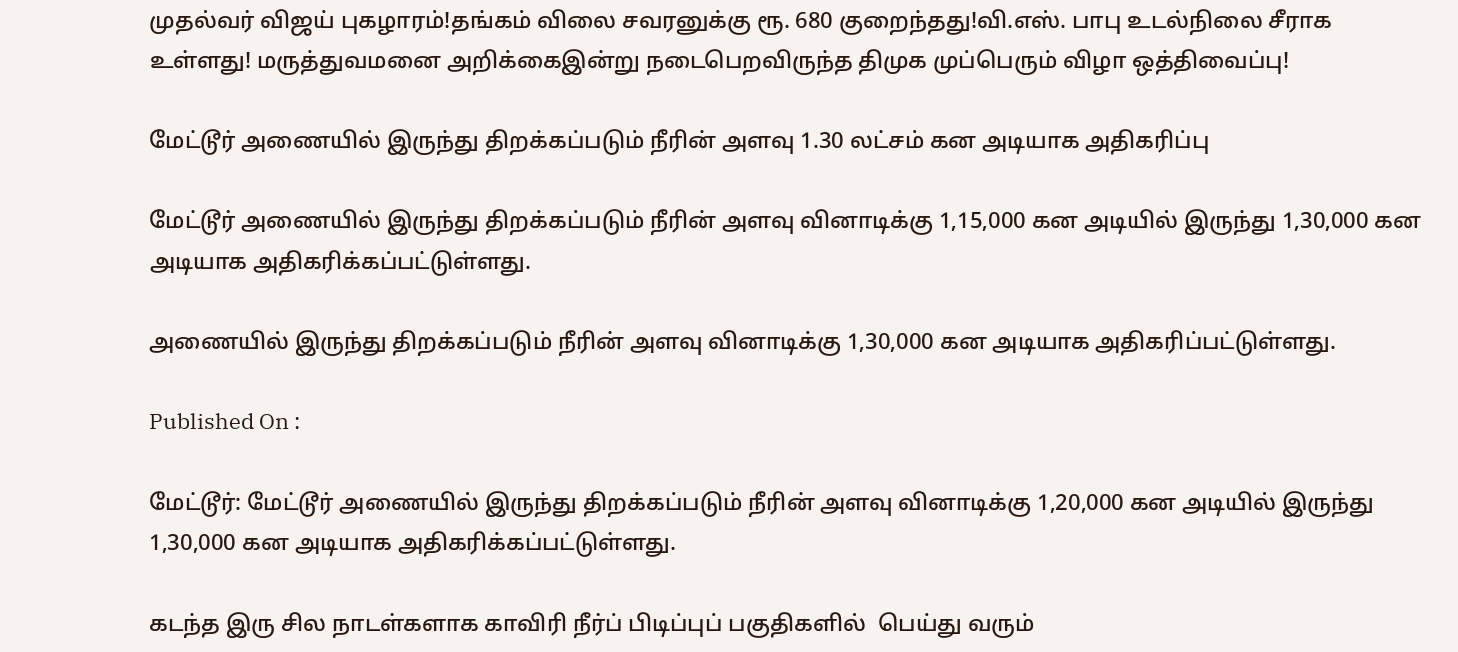முதல்வர் விஜய் புகழாரம்!தங்கம் விலை சவரனுக்கு ரூ. 680 குறைந்தது!வி.எஸ். பாபு உடல்நிலை சீராக உள்ளது! மருத்துவமனை அறிக்கைஇன்று நடைபெறவிருந்த திமுக முப்பெரும் விழா ஒத்திவைப்பு!

மேட்டூர் அணையில் இருந்து திறக்கப்படும் நீரின் அளவு 1.30 லட்சம் கன அடியாக அதிகரிப்பு

மேட்டூர் அணையில் இருந்து திறக்கப்படும் நீரின் அளவு வினாடிக்கு 1,15,000 கன அடியில் இருந்து 1,30,000 கன அடியாக அதிகரிக்கப்பட்டுள்ளது.

அணையில் இருந்து திறக்கப்படும் நீரின் அளவு வினாடிக்கு 1,30,000 கன அடியாக அதிகரிப்பட்டுள்ளது.

Published On :

மேட்டூர்: மேட்டூர் அணையில் இருந்து திறக்கப்படும் நீரின் அளவு வினாடிக்கு 1,20,000 கன அடியில் இருந்து 1,30,000 கன அடியாக அதிகரிக்கப்பட்டுள்ளது.

கடந்த இரு சில நாடள்களாக காவிரி நீர்ப் பிடிப்புப் பகுதிகளில்  பெய்து வரும்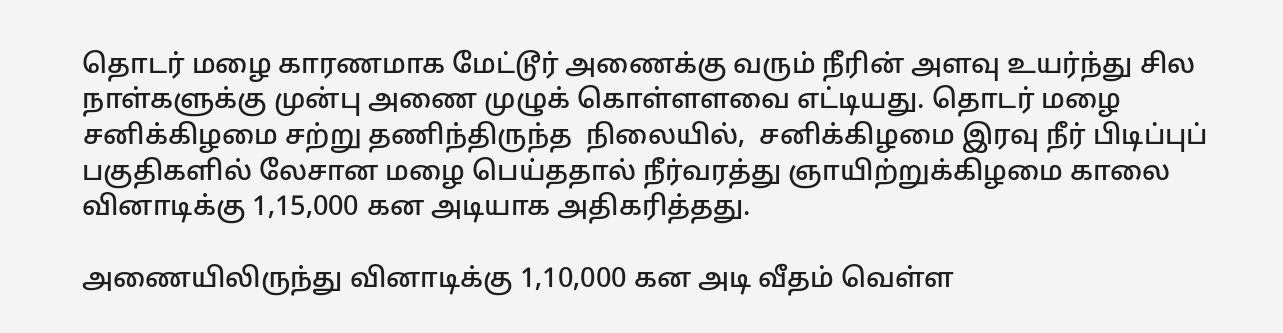தொடர் மழை காரணமாக மேட்டூர் அணைக்கு வரும் நீரின் அளவு உயர்ந்து சில நாள்களுக்கு முன்பு அணை முழுக் கொள்ளளவை எட்டியது. தொடர் மழை சனிக்கிழமை சற்று தணிந்திருந்த  நிலையில்,  சனிக்கிழமை இரவு நீர் பிடிப்புப் பகுதிகளில் லேசான மழை பெய்ததால் நீர்வரத்து ஞாயிற்றுக்கிழமை காலை வினாடிக்கு 1,15,000 கன அடியாக அதிகரித்தது.

அணையிலிருந்து வினாடிக்கு 1,10,000 கன அடி வீதம் வெள்ள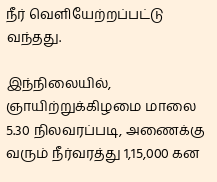நீர் வெளியேற்றப்பட்டு வந்தது.

இந்நிலையில், ஞாயிற்றுக்கிழமை மாலை 5.30 நிலவரப்படி, அணைக்கு வரும் நீர்வரத்து 1,15,000 கன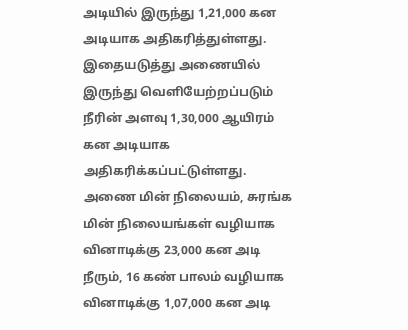அடியில் இருந்து 1,21,000 கன அடியாக அதிகரித்துள்ளது. இதையடுத்து அணையில் இருந்து வெளியேற்றப்படும் நீரின் அளவு 1,30,000 ஆயிரம் கன அடியாக அதிகரிக்கப்பட்டுள்ளது. அணை மின் நிலையம், சுரங்க மின் நிலையங்கள் வழியாக வினாடிக்கு 23,000 கன அடி நீரும், 16 கண் பாலம் வழியாக வினாடிக்கு 1,07,000 கன அடி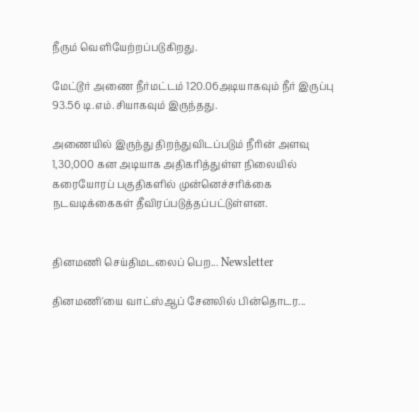நீரும் வெளியேற்றப்படுகிறது.

மேட்டூர் அணை நீர்மட்டம் 120.06அடியாகவும் நீர் இருப்பு 93.56 டி.எம்.சியாகவும் இருந்தது.

அணையில் இருந்து திறந்துவிடப்படும் நீரின் அளவு 1,30,000 கன அடியாக அதிகரித்துள்ள நிலையில் கரையோரப் பகுதிகளில் முன்னெச்சரிக்கை நடவடிக்கைகள் தீவிரப்படுத்தப்பட்டுள்ளன.


தினமணி செய்திமடலைப் பெற... Newsletter

தினமணி'யை வாட்ஸ்ஆப் சேனலில் பின்தொடர...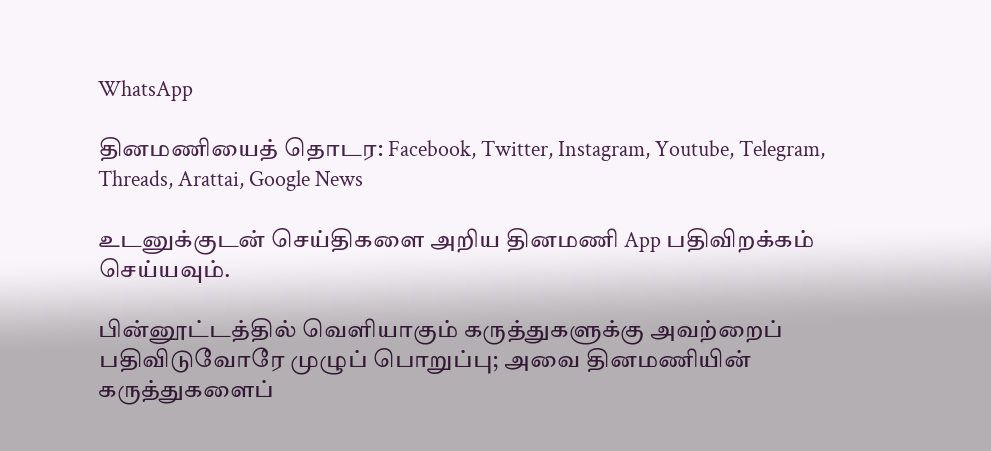WhatsApp

தினமணியைத் தொடர: Facebook, Twitter, Instagram, Youtube, Telegram, Threads, Arattai, Google News

உடனுக்குடன் செய்திகளை அறிய தினமணி App பதிவிறக்கம் செய்யவும்.

பின்னூட்டத்தில் வெளியாகும் கருத்துகளுக்கு அவற்றைப் பதிவிடுவோரே முழுப் பொறுப்பு; அவை தினமணியின் கருத்துகளைப்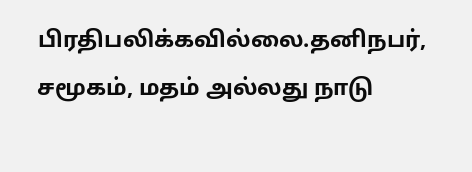பிரதிபலிக்கவில்லை.தனிநபர், சமூகம், மதம் அல்லது நாடு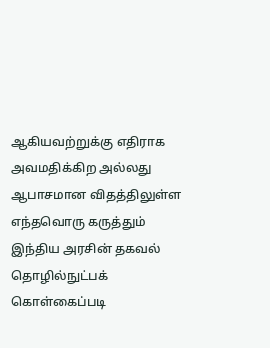ஆகியவற்றுக்கு எதிராக அவமதிக்கிற அல்லது ஆபாசமான விதத்திலுள்ள எந்தவொரு கருத்தும் இந்திய அரசின் தகவல் தொழில்நுட்பக் கொள்கைப்படி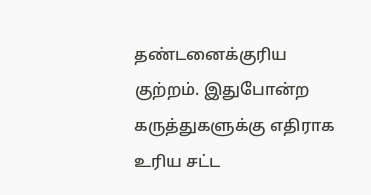தண்டனைக்குரிய குற்றம். இதுபோன்ற கருத்துகளுக்கு எதிராக உரிய சட்ட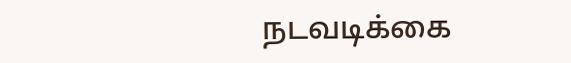நடவடிக்கை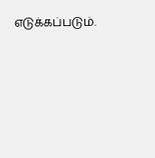எடுக்கப்படும்.